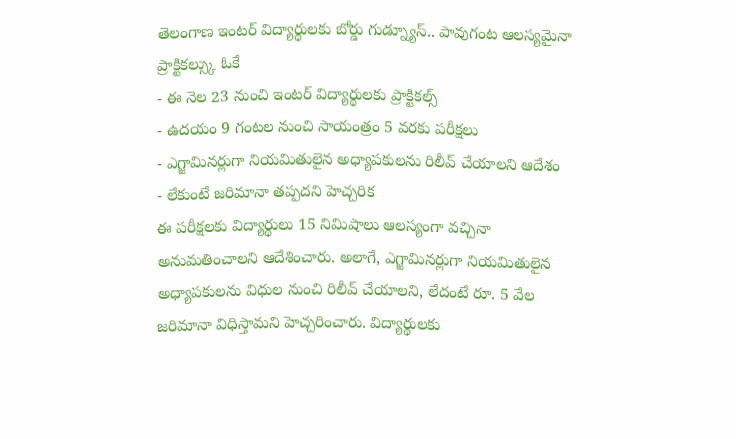తెలంగాణ ఇంటర్ విద్యార్థులకు బోర్డు గుడ్న్యూస్.. పావుగంట ఆలస్యమైనా ప్రాక్టికల్స్కు ఓకే
- ఈ నెల 23 నుంచి ఇంటర్ విద్యార్థులకు ప్రాక్టికల్స్
- ఉదయం 9 గంటల నుంచి సాయంత్రం 5 వరకు పరీక్షలు
- ఎగ్జామినర్లుగా నియమితులైన అధ్యాపకులను రిలీవ్ చేయాలని ఆదేశం
- లేకుంటే జరిమానా తప్పదని హెచ్చరిక
ఈ పరీక్షలకు విద్యార్థులు 15 నిమిషాలు ఆలస్యంగా వచ్చినా అనుమతించాలని ఆదేశించారు. అలాగే, ఎగ్జామినర్లుగా నియమితులైన అధ్యాపకులను విధుల నుంచి రిలీవ్ చేయాలని, లేదంటే రూ. 5 వేల జరిమానా విధిస్తామని హెచ్చరించారు. విద్యార్థులకు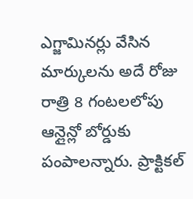ఎగ్జామినర్లు వేసిన మార్కులను అదే రోజు రాత్రి 8 గంటలలోపు ఆన్లైన్లో బోర్డుకు పంపాలన్నారు. ప్రాక్టికల్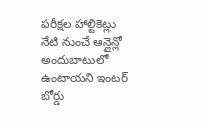పరీక్షల హాల్టికెట్లు నేటి నుంచే ఆన్లైన్లో అందుబాటులో ఉంటాయని ఇంటర్ బోర్డు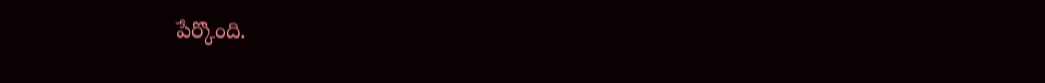పేర్కొంది.